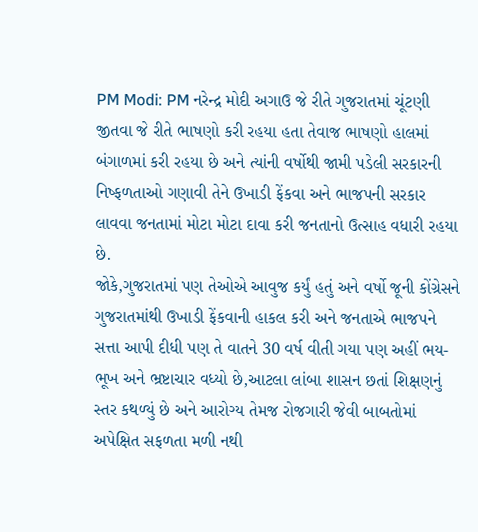PM Modi: PM નરેન્દ્ર મોદી અગાઉ જે રીતે ગુજરાતમાં ચૂંટણી જીતવા જે રીતે ભાષણો કરી રહયા હતા તેવાજ ભાષણો હાલમાં બંગાળમાં કરી રહયા છે અને ત્યાંની વર્ષોથી જામી પડેલી સરકારની નિષ્ફળતાઓ ગણાવી તેને ઉખાડી ફેંકવા અને ભાજપની સરકાર લાવવા જનતામાં મોટા મોટા દાવા કરી જનતાનો ઉત્સાહ વધારી રહયા છે.
જોકે,ગુજરાતમાં પણ તેઓએ આવુજ કર્યું હતું અને વર્ષો જૂની કોંગ્રેસને ગુજરાતમાંથી ઉખાડી ફેંકવાની હાકલ કરી અને જનતાએ ભાજપને સત્તા આપી દીધી પણ તે વાતને 30 વર્ષ વીતી ગયા પણ અહીં ભય-ભૂખ અને ભ્રષ્ટાચાર વધ્યો છે,આટલા લાંબા શાસન છતાં શિક્ષણનું સ્તર કથળ્યું છે અને આરોગ્ય તેમજ રોજગારી જેવી બાબતોમાં અપેક્ષિત સફળતા મળી નથી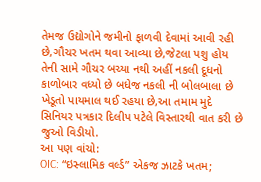તેમજ ઉદ્યોગોને જમીનો ફાળવી દેવામાં આવી રહી છે,ગૌચર ખતમ થવા આવ્યા છે,જેટલા પશુ હોય તેની સામે ગૌચર બચ્યા નથી અહીં નકલી દૂધનો કાળોબાર વધ્યો છે બધેજ નકલી ની બોલબાલા છે ખેડૂતો પાયમાલ થઈ રહયા છે,આ તમામ મુદે સિનિયર પત્રકાર દિલીપ પટેલે વિસ્તારથી વાત કરી છે જુઓ વિડીયો.
આ પણ વાંચો:
OIC: “ઇસ્લામિક વર્લ્ડ” એકજ ઝાટકે ખતમ;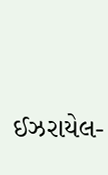ઈઝરાયેલ-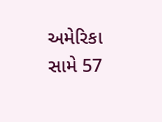અમેરિકા સામે 57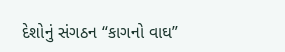દેશોનું સંગઠન “કાગનો વાઘ”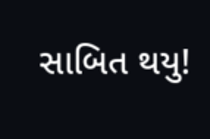સાબિત થયુ!